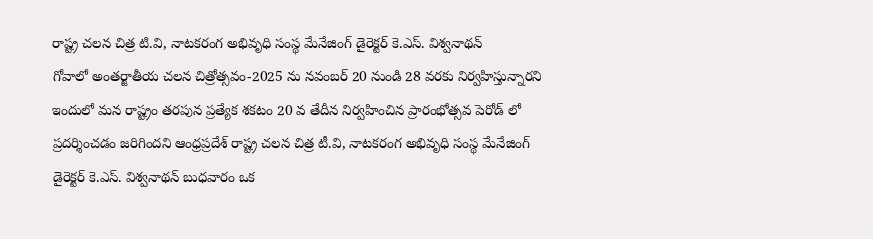రాష్ట్ర చలన చిత్ర టి.వి, నాటకరంగ అభివృధి సంస్థ మేనేజింగ్ డైరెక్టర్ కె.ఎస్. విశ్వనాథన్
గోవాలో అంతర్జాతీయ చలన చిత్రోత్సవం-2025 ను నవంబర్ 20 నుండి 28 వరకు నిర్వహిస్తున్నారని ఇందులో మన రాష్ట్రం తరపున ప్రత్యేక శకటం 20 వ తేదీన నిర్వహించిన ప్రారంభోత్సవ పెరోడ్ లో ప్రదర్శించడం జరిగిందని ఆంధ్రప్రదేశ్ రాష్ట్ర చలన చిత్ర టీ.వి, నాటకరంగ అభివృధి సంస్థ మేనేజింగ్ డైరెక్టర్ కె.ఎస్. విశ్వనాథన్ బుధవారం ఒక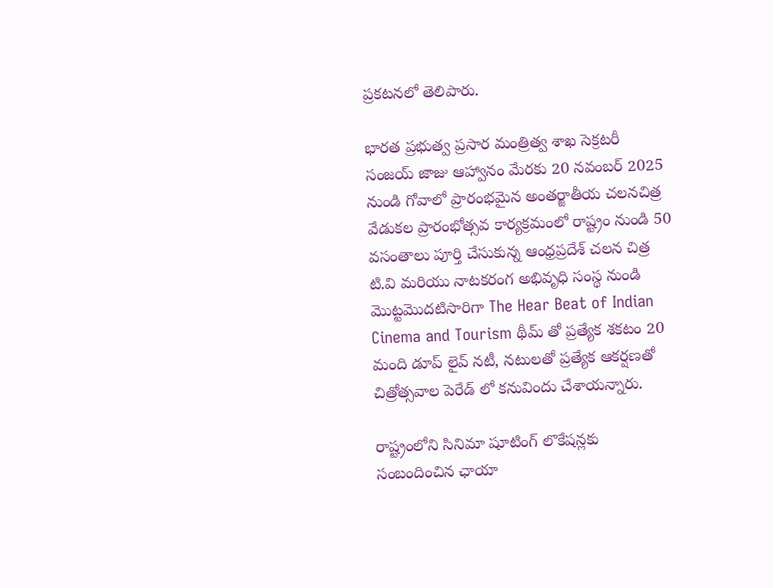ప్రకటనలో తెలిపారు.

భారత ప్రభుత్వ ప్రసార మంత్రిత్వ శాఖ సెక్రటరీ సంజయ్ జాజు ఆహ్వానం మేరకు 20 నవంబర్ 2025 నుండి గోవాలో ప్రారంభమైన అంతర్జాతీయ చలనచిత్ర వేడుకల ప్రారంభోత్సవ కార్యక్రమంలో రాష్ట్రం నుండి 50 వసంతాలు పూర్తి చేసుకున్న ఆంధ్రప్రదేశ్ చలన చిత్ర టి.వి మరియు నాటకరంగ అభివృధి సంస్థ నుండి మొట్టమొదటిసారిగా The Hear Beat of Indian Cinema and Tourism థీమ్ తో ప్రత్యేక శకటం 20 మంది డూప్ లైవ్ నటీ, నటులతో ప్రత్యేక ఆకర్షణతో చిత్రోత్సవాల పెరేడ్ లో కనువిందు చేశాయన్నారు.

రాష్ట్రంలోని సినిమా షూటింగ్ లొకేషన్లకు సంబందించిన ఛాయా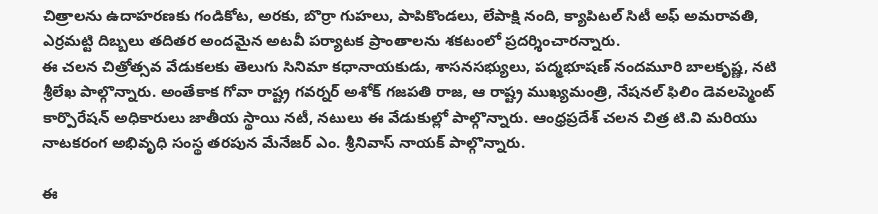చిత్రాలను ఉదాహరణకు గండికోట, అరకు, బొర్రా గుహలు, పాపికొండలు, లేపాక్షి నంది, క్యాపిటల్ సిటీ అఫ్ అమరావతి, ఎర్రమట్టి దిబ్బలు తదితర అందమైన అటవీ పర్యాటక ప్రాంతాలను శకటంలో ప్రదర్శించారన్నారు.
ఈ చలన చిత్రోత్సవ వేడుకలకు తెలుగు సినిమా కధానాయకుడు, శాసనసభ్యులు, పద్మభూషణ్ నందమూరి బాలకృష్ణ, నటి శ్రీలేఖ పాల్గొన్నారు. అంతేకాక గోవా రాష్ట్ర గవర్నర్ అశోక్ గజపతి రాజ, ఆ రాష్ట్ర ముఖ్యమంత్రి, నేషనల్ ఫిలిం డెవలప్మెంట్ కార్పొరేషన్ అధికారులు జాతీయ స్థాయి నటీ, నటులు ఈ వేడుకుల్లో పాల్గొన్నారు. ఆంధ్రప్రదేశ్ చలన చిత్ర టి.వి మరియు నాటకరంగ అభివృధి సంస్థ తరపున మేనేజర్ ఎం. శ్రీనివాస్ నాయక్ పాల్గొన్నారు.

ఈ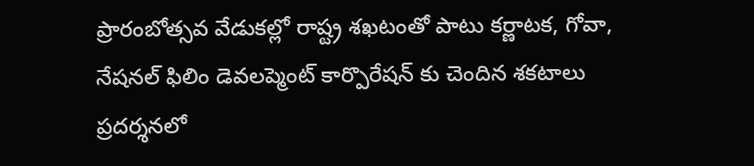ప్రారంబోత్సవ వేడుకల్లో రాష్ట్ర శఖటంతో పాటు కర్ణాటక, గోవా, నేషనల్ ఫిలిం డెవలప్మెంట్ కార్పొరేషన్ కు చెందిన శకటాలు ప్రదర్శనలో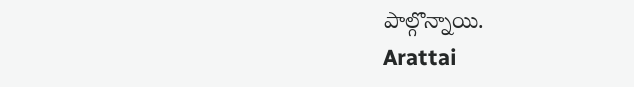పాల్గొన్నాయి.
Arattai